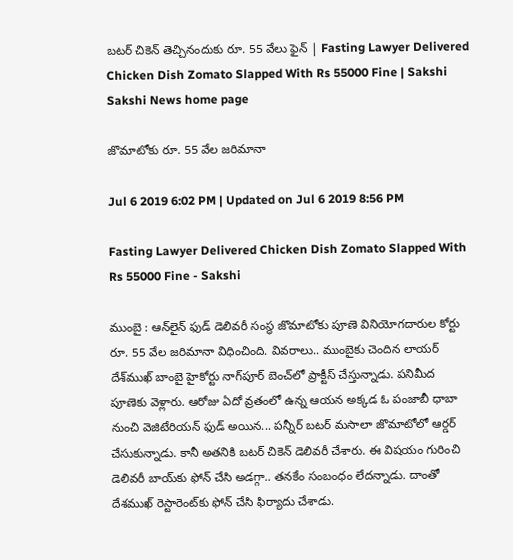బటర్‌ చికెన్‌ తెచ్చినందుకు రూ. 55 వేలు ఫైన్‌ | Fasting Lawyer Delivered Chicken Dish Zomato Slapped With Rs 55000 Fine | Sakshi
Sakshi News home page

జొమాటోకు రూ. 55 వేల జరిమానా

Jul 6 2019 6:02 PM | Updated on Jul 6 2019 8:56 PM

Fasting Lawyer Delivered Chicken Dish Zomato Slapped With Rs 55000 Fine - Sakshi

ముంబై : ఆన్‌లైన్‌ ఫుడ్‌ డెలివరీ సంస్థ జొమాటోకు పూణె వినియోగదారుల కోర్టు రూ. 55 వేల జరిమానా విధించింది. వివరాలు.. ముంబైకు చెందిన లాయర్ దేశ్‌ముఖ్ బాంబై హైకోర్టు నాగ్‌పూర్ బెంచ్‌లో ప్రాక్టీస్ చేస్తున్నాడు. పనిమీద పూణెకు వెళ్లారు. ఆరోజు ఏదో వ్రతంలో ఉన్న ఆయన అక్కడ ఓ పంజాబీ ధాబా నుంచి వెజిటేరియన్ ఫుడ్‌ అయిన... పన్నీర్ బటర్ మసాలా జొమాటోలో ఆర్డర్ చేసుకున్నాడు. కానీ అతనికి బటర్‌ చికెన్‌ డెలివరీ చేశారు. ఈ విషయం గురించి డెలివరీ బాయ్‌కు ఫోన్ చేసి అడగ్గా.. తనకేం సంబంధం లేదన్నాడు. దాంతో దేశముఖ్ రెస్టారెంట్‌కు ఫోన్ చేసి ఫిర్యాదు చేశాడు.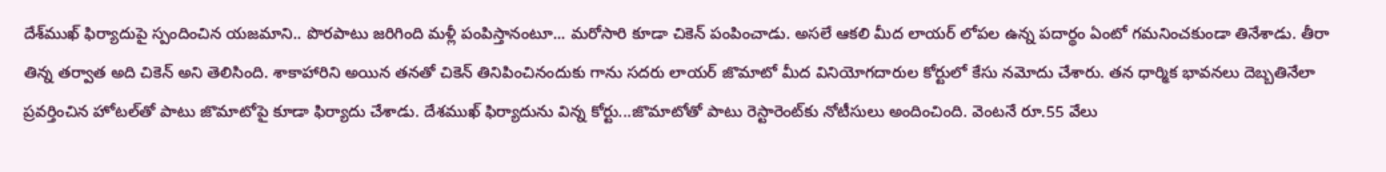దేశ్‌ముఖ్‌ ఫిర్యాదుపై స్పందించిన యజమాని.. పొరపాటు జరిగింది మళ్లీ పంపిస్తానంటూ... మరోసారి కూడా చికె‌న్‌ పంపించాడు. అసలే ఆకలి మీద లాయర్‌ లోపల ఉన్న పదార్థం ఏంటో గమనించకుండా తినేశాడు. తీరా తిన్న తర్వాత అది చికెన్‌ అని తెలిసింది. శాకాహారిని అయిన తనతో చికెన్‌ తినిపించినందుకు గాను సదరు లాయర్‌ జొమాటో మీద వినియోగదారుల కోర్టులో కేసు నమోదు చేశారు. తన ధార్మిక భావనలు దెబ్బతినేలా ప్రవర్తించిన హోటల్‌తో పాటు జొమాటోపై కూడా ఫిర్యాదు చేశాడు. దేశముఖ్ ఫిర్యాదును విన్న కోర్టు...జొమాటోతో పాటు రెస్టారెంట్‌కు నోటీసులు అందించింది. వెంటనే రూ.55 వేలు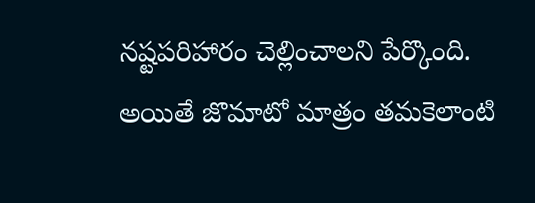నష్టపరిహారం చెల్లించాలని పేర్కొంది. అయితే జొమాటో మాత్రం తమకెలాంటి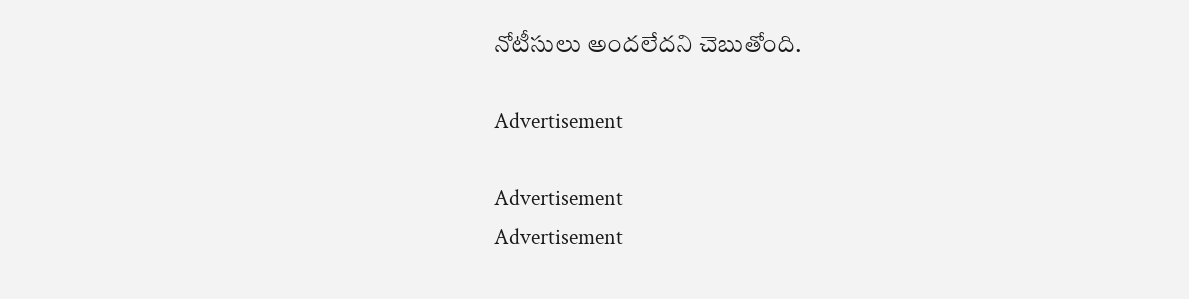నోటీసులు అందలేదని చెబుతోంది.

Advertisement

Advertisement
Advertisement